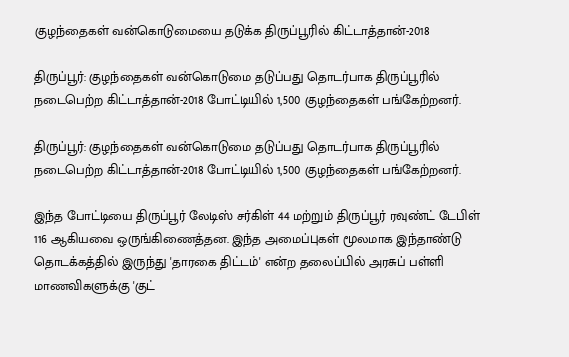குழந்தைகள் வன்கொடுமையை தடுக்க திருப்பூரில் கிட்டாத்தான்-2018

திருப்பூர்: குழந்தைகள் வன்கொடுமை தடுப்பது தொடர்பாக திருப்பூரில் நடைபெற்ற கிட்டாத்தான்-2018 போட்டியில் 1,500 குழந்தைகள் பங்கேற்றனர்.

திருப்பூர்: குழந்தைகள் வன்கொடுமை தடுப்பது தொடர்பாக திருப்பூரில் நடைபெற்ற கிட்டாத்தான்-2018 போட்டியில் 1,500 குழந்தைகள் பங்கேற்றனர்.

இந்த போட்டியை திருப்பூர் லேடிஸ் சர்கிள் 44 மற்றும் திருப்பூர் ரவுண்ட் டேபிள் 116 ஆகியவை ஒருங்கிணைத்தன. இந்த அமைப்புகள் மூலமாக இந்தாண்டு தொடக்கத்தில் இருந்து 'தாரகை திட்டம்' என்ற தலைப்பில் அரசுப் பள்ளி மாணவிகளுக்கு 'குட்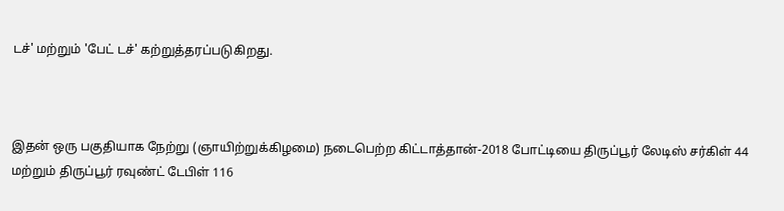டச்' மற்றும் 'பேட் டச்' கற்றுத்தரப்படுகிறது.



இதன் ஒரு பகுதியாக நேற்று (ஞாயிற்றுக்கிழமை) நடைபெற்ற கிட்டாத்தான்-2018 போட்டியை திருப்பூர் லேடிஸ் சர்கிள் 44 மற்றும் திருப்பூர் ரவுண்ட் டேபிள் 116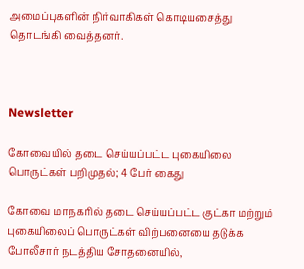அமைப்புகளின் நிர்வாகிகள் கொடியசைத்து தொடங்கி வைத்தனர்.



Newsletter

கோவையில் தடை செய்யப்பட்ட புகையிலை பொருட்கள் பறிமுதல்; 4 பேர் கைது

கோவை மாநகரில் தடை செய்யப்பட்ட குட்கா மற்றும் புகையிலைப் பொருட்கள் விற்பனையை தடுக்க போலீசார் நடத்திய சோதனையில்,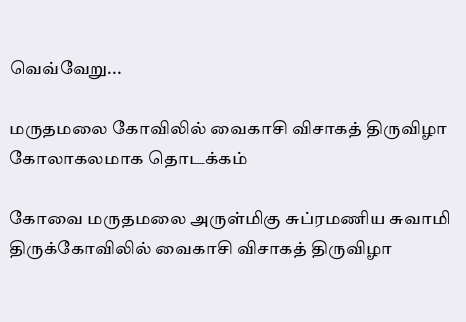வெவ்வேறு...

மருதமலை கோவிலில் வைகாசி விசாகத் திருவிழா கோலாகலமாக தொடக்கம்

கோவை மருதமலை அருள்மிகு சுப்ரமணிய சுவாமி திருக்கோவிலில் வைகாசி விசாகத் திருவிழா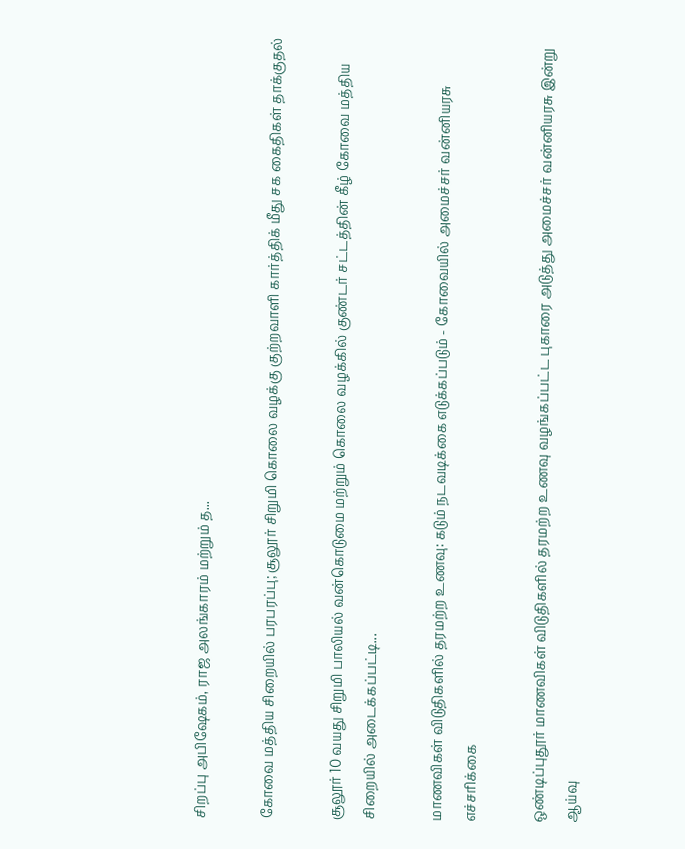சிறப்பு அபிஷேகம், ராஜ அலங்காரம் மற்றும் த...

கோவை மத்திய சிறையில் பரபரப்பு; சூலூர் சிறுமி கொலை வழக்கு குற்றவாளி கார்த்திக் மீது சக கைதிகள் தாக்குதல்

சூலூர் 10 வயது சிறுமி பாலியல் வன்கொடுமை மற்றும் கொலை வழக்கில் குண்டர் சட்டத்தின் கீழ் கோவை மத்திய சிறையில் அடைக்கப்பட்டி...

மாணவிகள் விடுதிகளில் தரமற்ற உணவு: கடும் நடவடிக்கை எடுக்கப்படும் - கோவையில் அமைச்சர் வன்னியரசு எச்சரிக்கை

ஒண்டிப்புதூர் மாணவிகள் விடுதிகளில் தரமற்ற உணவு வழங்கப்பட்ட புகாரை அடுத்து அமைச்சர் வன்னியரசு இன்று ஆய்வு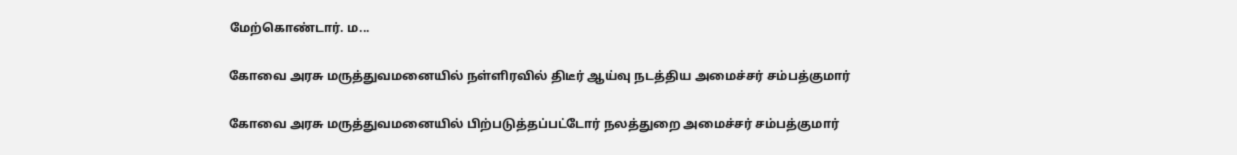மேற்கொண்டார். ம...

கோவை அரசு மருத்துவமனையில் நள்ளிரவில் திடீர் ஆய்வு நடத்திய அமைச்சர் சம்பத்குமார்

கோவை அரசு மருத்துவமனையில் பிற்படுத்தப்பட்டோர் நலத்துறை அமைச்சர் சம்பத்குமார்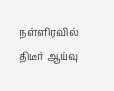நள்ளிரவில் திடீர் ஆய்வு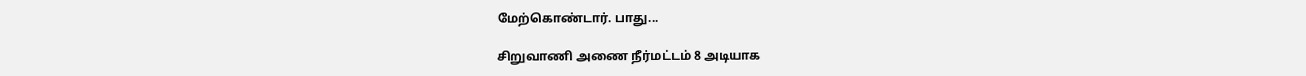மேற்கொண்டார். பாது...

சிறுவாணி அணை நீர்மட்டம் 8 அடியாக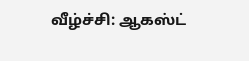வீழ்ச்சி: ஆகஸ்ட்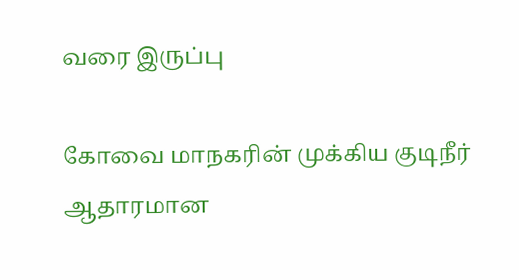வரை இருப்பு

கோவை மாநகரின் முக்கிய குடிநீர் ஆதாரமான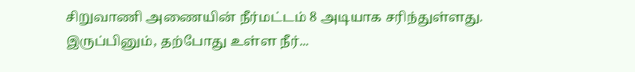சிறுவாணி அணையின் நீர்மட்டம் 8 அடியாக சரிந்துள்ளது. இருப்பினும், தற்போது உள்ள நீர்...